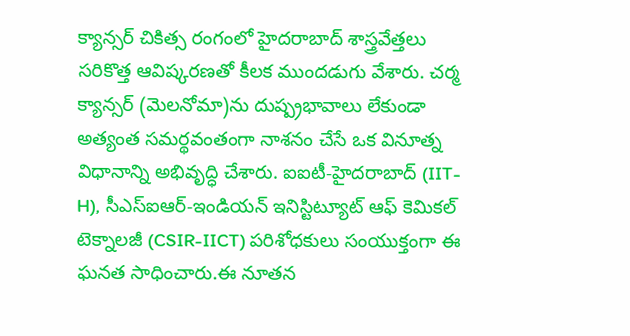క్యాన్సర్ చికిత్స రంగంలో హైదరాబాద్ శాస్త్రవేత్తలు సరికొత్త ఆవిష్కరణతో కీలక ముందడుగు వేశారు. చర్మ క్యాన్సర్ (మెలనోమా)ను దుష్ప్రభావాలు లేకుండా అత్యంత సమర్థవంతంగా నాశనం చేసే ఒక వినూత్న విధానాన్ని అభివృద్ధి చేశారు. ఐఐటీ-హైదరాబాద్ (IIT-H), సీఎస్ఐఆర్-ఇండియన్ ఇనిస్టిట్యూట్ ఆఫ్ కెమికల్ టెక్నాలజీ (CSIR-IICT) పరిశోధకులు సంయుక్తంగా ఈ ఘనత సాధించారు.ఈ నూతన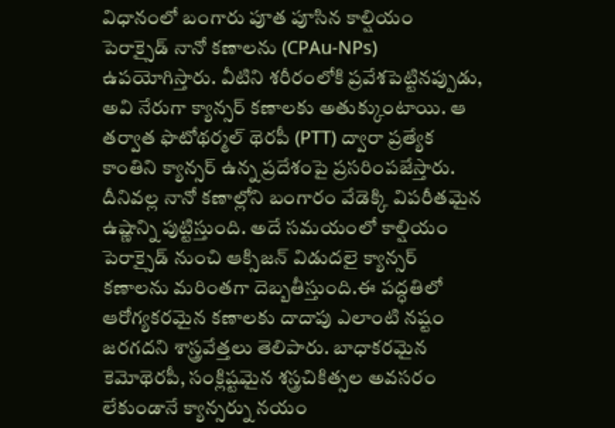విధానంలో బంగారు పూత పూసిన కాల్షియం పెరాక్సైడ్ నానో కణాలను (CPAu-NPs) ఉపయోగిస్తారు. వీటిని శరీరంలోకి ప్రవేశపెట్టినప్పుడు, అవి నేరుగా క్యాన్సర్ కణాలకు అతుక్కుంటాయి. ఆ తర్వాత ఫొటోథర్మల్ థెరపీ (PTT) ద్వారా ప్రత్యేక కాంతిని క్యాన్సర్ ఉన్న ప్రదేశంపై ప్రసరింపజేస్తారు. దీనివల్ల నానో కణాల్లోని బంగారం వేడెక్కి విపరీతమైన ఉష్ణాన్ని పుట్టిస్తుంది. అదే సమయంలో కాల్షియం పెరాక్సైడ్ నుంచి ఆక్సిజన్ విడుదలై క్యాన్సర్ కణాలను మరింతగా దెబ్బతీస్తుంది.ఈ పద్ధతిలో ఆరోగ్యకరమైన కణాలకు దాదాపు ఎలాంటి నష్టం జరగదని శాస్త్రవేత్తలు తెలిపారు. బాధాకరమైన కెమోథెరపీ, సంక్లిష్టమైన శస్త్రచికిత్సల అవసరం లేకుండానే క్యాన్సర్ను నయం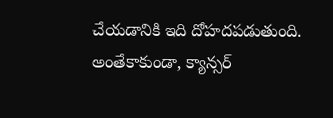చేయడానికి ఇది దోహదపడుతుంది. అంతేకాకుండా, క్యాన్సర్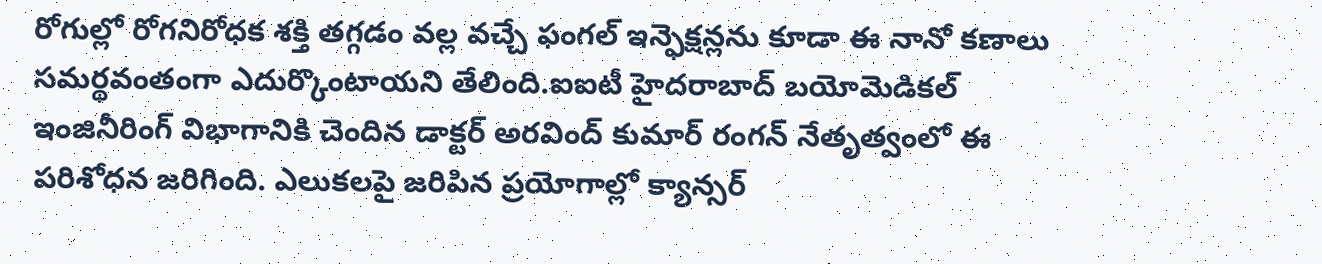రోగుల్లో రోగనిరోధక శక్తి తగ్గడం వల్ల వచ్చే ఫంగల్ ఇన్ఫెక్షన్లను కూడా ఈ నానో కణాలు సమర్థవంతంగా ఎదుర్కొంటాయని తేలింది.ఐఐటీ హైదరాబాద్ బయోమెడికల్ ఇంజినీరింగ్ విభాగానికి చెందిన డాక్టర్ అరవింద్ కుమార్ రంగన్ నేతృత్వంలో ఈ పరిశోధన జరిగింది. ఎలుకలపై జరిపిన ప్రయోగాల్లో క్యాన్సర్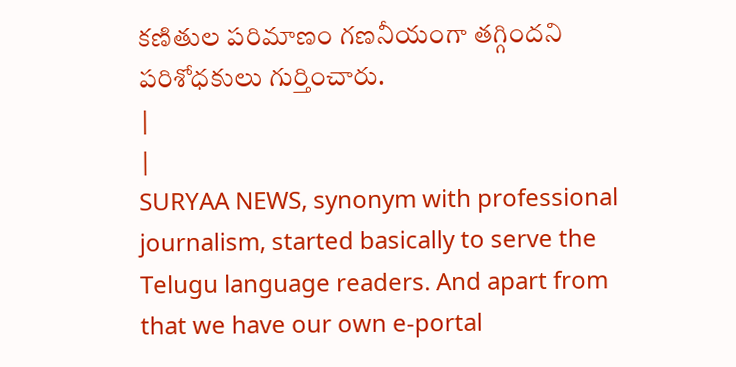కణితుల పరిమాణం గణనీయంగా తగ్గిందని పరిశోధకులు గుర్తించారు.
|
|
SURYAA NEWS, synonym with professional journalism, started basically to serve the Telugu language readers. And apart from that we have our own e-portal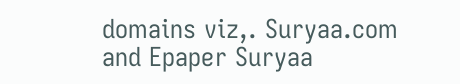domains viz,. Suryaa.com and Epaper Suryaa